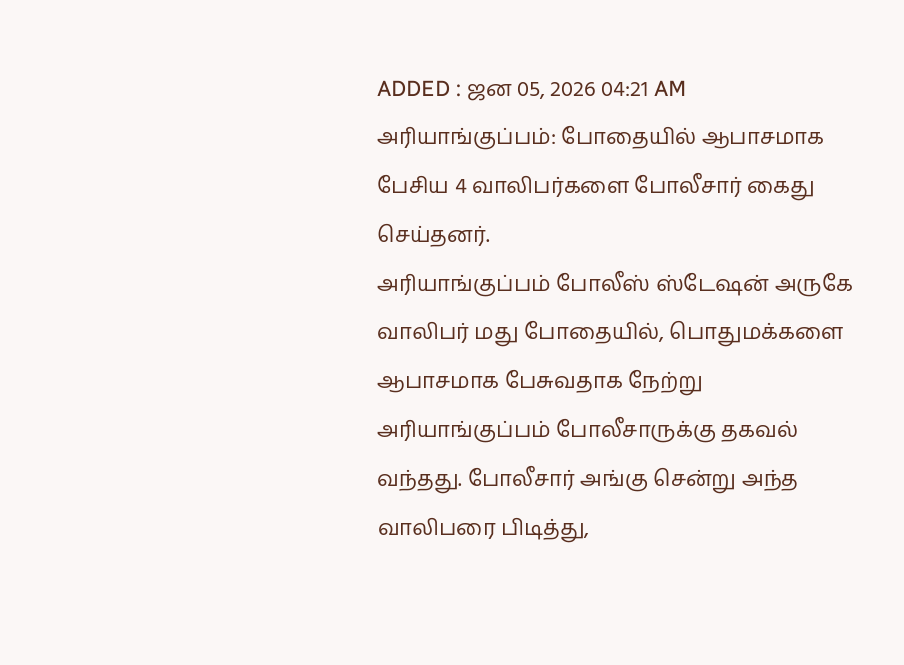ADDED : ஜன 05, 2026 04:21 AM
அரியாங்குப்பம்: போதையில் ஆபாசமாக பேசிய 4 வாலிபர்களை போலீசார் கைது செய்தனர்.
அரியாங்குப்பம் போலீஸ் ஸ்டேஷன் அருகே வாலிபர் மது போதையில், பொதுமக்களை ஆபாசமாக பேசுவதாக நேற்று அரியாங்குப்பம் போலீசாருக்கு தகவல் வந்தது. போலீசார் அங்கு சென்று அந்த வாலிபரை பிடித்து,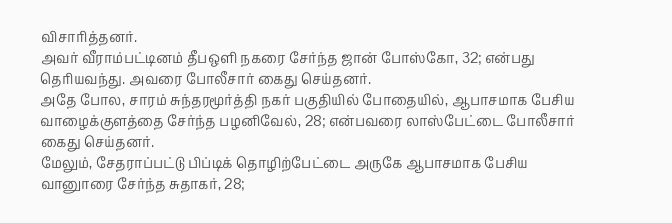விசாரித்தனர்.
அவர் வீராம்பட்டினம் தீபஒளி நகரை சேர்ந்த ஜான் போஸ்கோ, 32; என்பது தெரியவந்து. அவரை போலீசார் கைது செய்தனர்.
அதே போல, சாரம் சுந்தரமூர்த்தி நகர் பகுதியில் போதையில், ஆபாசமாக பேசிய வாழைக்குளத்தை சேர்ந்த பழனிவேல், 28; என்பவரை லாஸ்பேட்டை போலீசார் கைது செய்தனர்.
மேலும், சேதராப்பட்டு பிப்டிக் தொழிற்பேட்டை அருகே ஆபாசமாக பேசிய வானுாரை சேர்ந்த சுதாகர், 28;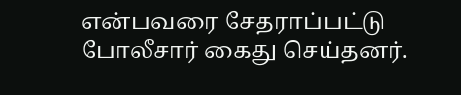என்பவரை சேதராப்பட்டு போலீசார் கைது செய்தனர்.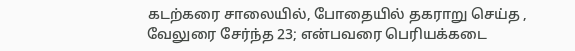கடற்கரை சாலையில், போதையில் தகராறு செய்த , வேலுரை சேர்ந்த 23; என்பவரை பெரியக்கடை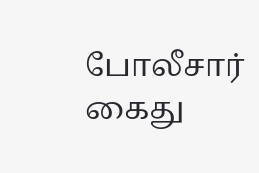போலீசார் கைது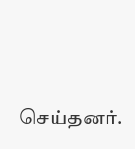செய்தனர்.